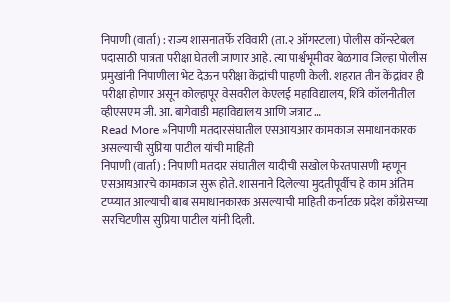निपाणी (वार्ता) : राज्य शासनातर्फे रविवारी (ता.२ ऑगस्टला) पोलीस कॉन्स्टेबल पदासाठी पात्रता परीक्षा घेतली जाणार आहे. त्या पार्श्वभूमीवर बेळगाव जिल्हा पोलीस प्रमुखांनी निपाणीला भेट देऊन परीक्षा केंद्रांची पाहणी केली. शहरात तीन केंद्रांवर ही परीक्षा होणार असून कोल्हापूर वेसवरील केएलई महाविद्यालय, शिंत्रे कॉलनीतील व्हीएसएम जी. आ. बागेवाडी महाविद्यालय आणि जत्राट …
Read More »निपाणी मतदारसंघातील एसआयआर कामकाज समाधानकारक असल्याची सुप्रिया पाटील यांची माहिती
निपाणी (वार्ता) : निपाणी मतदार संघातील यादीची सखोल फेरतपासणी म्हणून एसआयआरचे कामकाज सुरू होते. शासनाने दिलेल्या मुदतीपूर्वीच हे काम अंतिम टप्प्यात आल्याची बाब समाधानकारक असल्याची माहिती कर्नाटक प्रदेश काँग्रेसच्या सरचिटणीस सुप्रिया पाटील यांनी दिली.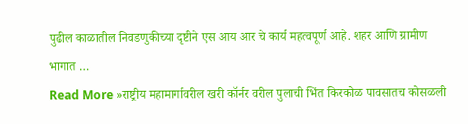पुढील काळातील निवडणुकीच्या दृष्टीने एस आय आर चे कार्य महत्वपूर्ण आहे. शहर आणि ग्रामीण भागात …
Read More »राष्ट्रीय महामार्गावरील खरी कॉर्नर वरील पुलाची भिंत किरकोळ पावसातच कोसळली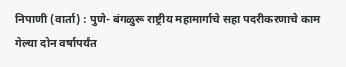निपाणी (वार्ता) : पुणे- बंगळुरू राष्ट्रीय महामार्गाचे सहा पदरीकरणाचे काम गेल्या दोन वर्षापर्यंत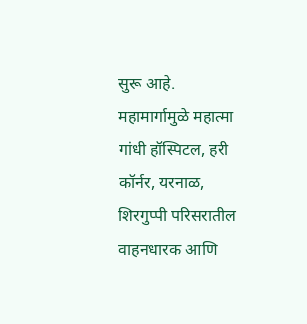सुरू आहे. महामार्गामुळे महात्मा गांधी हॉस्पिटल, हरी कॉर्नर, यरनाळ, शिरगुप्पी परिसरातील वाहनधारक आणि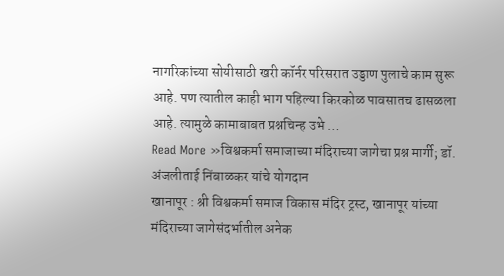नागरिकांच्या सोयीसाठी खरी कॉर्नर परिसरात उड्डाण पुलाचे काम सुरू आहे. पण त्यातील काही भाग पहिल्या किरकोळ पावसातच ढासळला आहे. त्यामुळे कामाबाबत प्रश्नचिन्ह उभे …
Read More »विश्वकर्मा समाजाच्या मंदिराच्या जागेचा प्रश्न मार्गी; डॉ. अंजलीताई निंबाळकर यांचे योगदान
खानापूर : श्री विश्वकर्मा समाज विकास मंदिर ट्रस्ट, खानापूर यांच्या मंदिराच्या जागेसंदर्भातील अनेक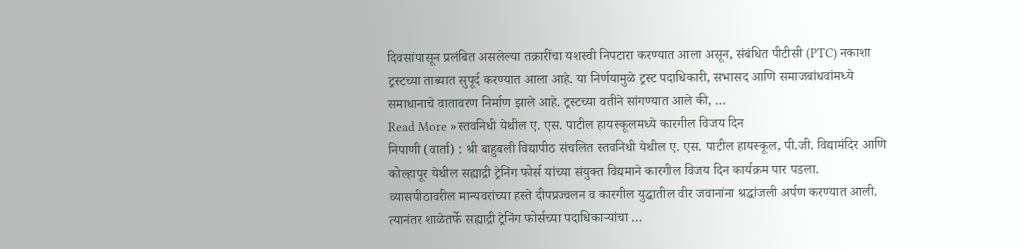दिवसांपासून प्रलंबित असलेल्या तक्रारींचा यशस्वी निपटारा करण्यात आला असून, संबंधित पीटीसी (PTC) नकाशा ट्रस्टच्या ताब्यात सुपूर्द करण्यात आला आहे. या निर्णयामुळे ट्रस्ट पदाधिकारी, सभासद आणि समाजबांधवांमध्ये समाधानाचे वातावरण निर्माण झाले आहे. ट्रस्टच्या वतीने सांगण्यात आले की, …
Read More »स्तवनिधी येथील ए. एस. पाटील हायस्कूलमध्ये कारगील विजय दिन
निपाणी (वार्ता) : श्री बाहुबली विद्यापीठ संचलित स्तवनिधी येथील ए. एस. पाटील हायस्कूल, पी.जी. विद्यामंदिर आणि कोल्हापूर येथील सह्याद्री ट्रेनिंग फोर्स यांच्या संयुक्त विद्यमाने कारगील विजय दिन कार्यक्रम पार पडला. व्यासपीठावरील मान्यवरांच्या हस्ते दीपप्रज्वलन व कारगील युद्धातील वीर जवानांना श्रद्धांजली अर्पण करण्यात आली. त्यानंतर शाळेतर्फे सह्याद्री ट्रेनिंग फोर्सच्या पदाधिकाऱ्यांचा …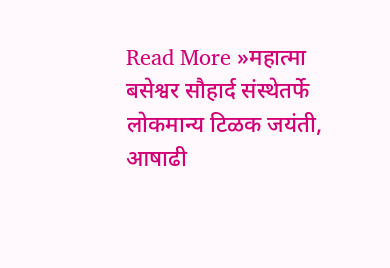Read More »महात्मा बसेश्वर सौहार्द संस्थेतर्फे लोकमान्य टिळक जयंती, आषाढी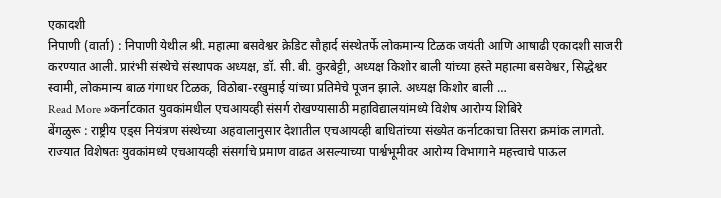एकादशी
निपाणी (वार्ता) : निपाणी येथील श्री. महात्मा बसवेश्वर क्रेडिट सौहार्द संस्थेतर्फे लोकमान्य टिळक जयंती आणि आषाढी एकादशी साजरी करण्यात आली. प्रारंभी संस्थेचे संस्थापक अध्यक्ष, डॉ. सी. बी. कुरबेट्टी, अध्यक्ष किशोर बाली यांच्या हस्ते महात्मा बसवेश्वर, सिद्धेश्वर स्वामी, लोकमान्य बाळ गंगाधर टिळक, विठोबा-रखुमाई यांच्या प्रतिमेचे पूजन झाले. अध्यक्ष किशोर बाली …
Read More »कर्नाटकात युवकांमधील एचआयव्ही संसर्ग रोखण्यासाठी महाविद्यालयांमध्ये विशेष आरोग्य शिबिरे
बेंगळुरू : राष्ट्रीय एड्स नियंत्रण संस्थेच्या अहवालानुसार देशातील एचआयव्ही बाधितांच्या संख्येत कर्नाटकाचा तिसरा क्रमांक लागतो. राज्यात विशेषतः युवकांमध्ये एचआयव्ही संसर्गाचे प्रमाण वाढत असल्याच्या पार्श्वभूमीवर आरोग्य विभागाने महत्त्वाचे पाऊल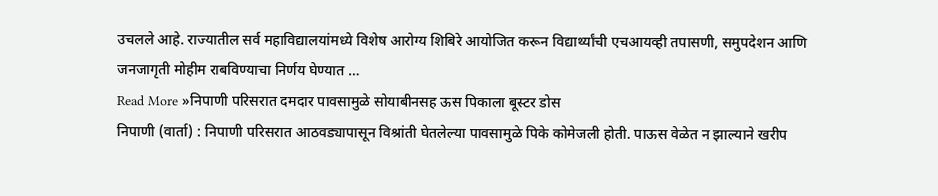उचलले आहे. राज्यातील सर्व महाविद्यालयांमध्ये विशेष आरोग्य शिबिरे आयोजित करून विद्यार्थ्यांची एचआयव्ही तपासणी, समुपदेशन आणि जनजागृती मोहीम राबविण्याचा निर्णय घेण्यात …
Read More »निपाणी परिसरात दमदार पावसामुळे सोयाबीनसह ऊस पिकाला बूस्टर डोस
निपाणी (वार्ता) : निपाणी परिसरात आठवड्यापासून विश्रांती घेतलेल्या पावसामुळे पिके कोमेजली होती. पाऊस वेळेत न झाल्याने खरीप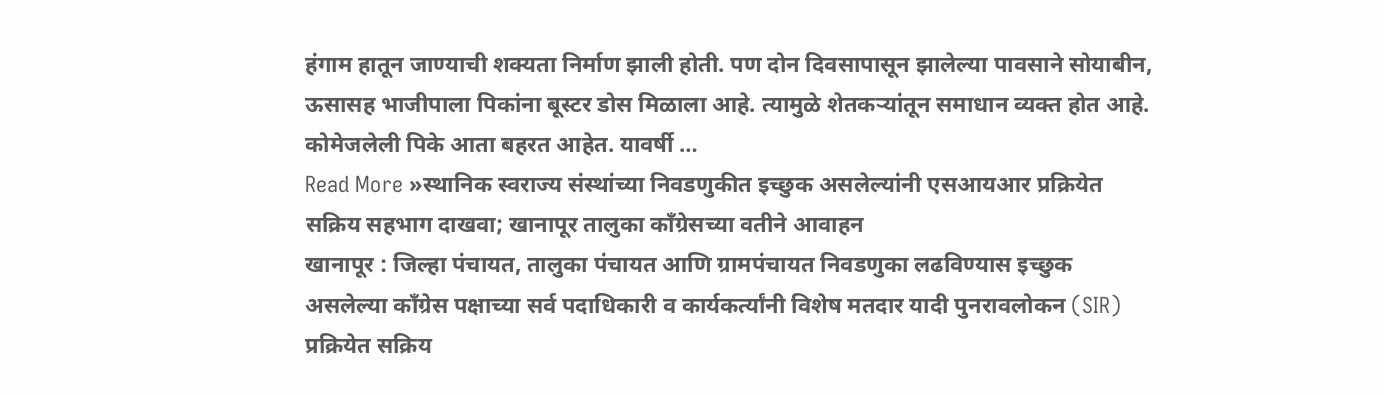हंगाम हातून जाण्याची शक्यता निर्माण झाली होती. पण दोन दिवसापासून झालेल्या पावसाने सोयाबीन, ऊसासह भाजीपाला पिकांना बूस्टर डोस मिळाला आहे. त्यामुळे शेतकऱ्यांतून समाधान व्यक्त होत आहे. कोमेजलेली पिके आता बहरत आहेत. यावर्षी …
Read More »स्थानिक स्वराज्य संस्थांच्या निवडणुकीत इच्छुक असलेल्यांनी एसआयआर प्रक्रियेत सक्रिय सहभाग दाखवा; खानापूर तालुका काँग्रेसच्या वतीने आवाहन
खानापूर : जिल्हा पंचायत, तालुका पंचायत आणि ग्रामपंचायत निवडणुका लढविण्यास इच्छुक असलेल्या काँग्रेस पक्षाच्या सर्व पदाधिकारी व कार्यकर्त्यांनी विशेष मतदार यादी पुनरावलोकन (SIR) प्रक्रियेत सक्रिय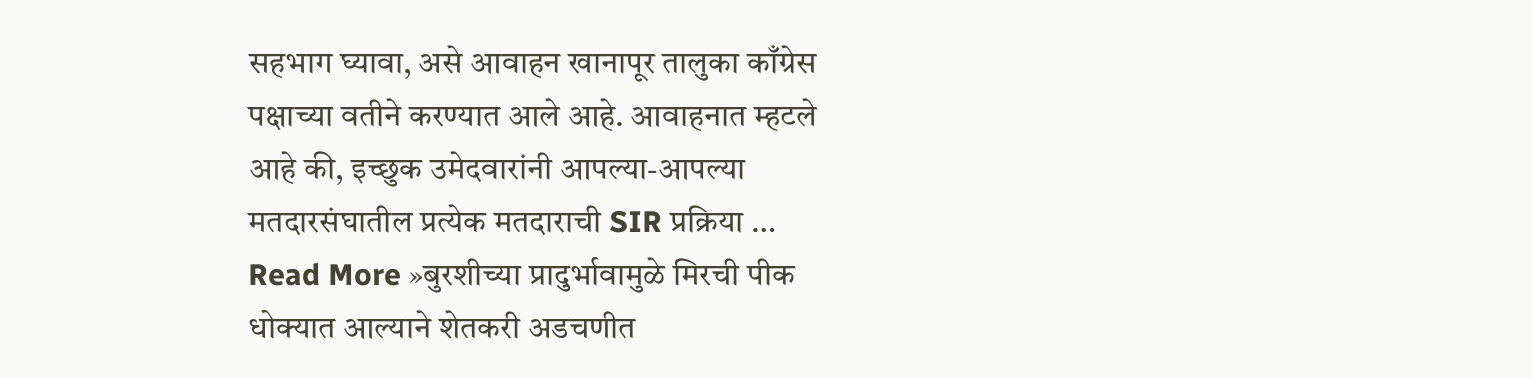सहभाग घ्यावा, असे आवाहन खानापूर तालुका काँग्रेस पक्षाच्या वतीने करण्यात आले आहे. आवाहनात म्हटले आहे की, इच्छुक उमेदवारांनी आपल्या-आपल्या मतदारसंघातील प्रत्येक मतदाराची SIR प्रक्रिया …
Read More »बुरशीच्या प्रादुर्भावामुळे मिरची पीक धोक्यात आल्याने शेतकरी अडचणीत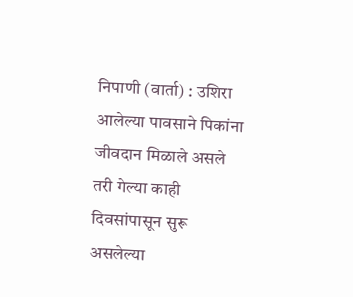निपाणी (वार्ता) : उशिरा आलेल्या पावसाने पिकांना जीवदान मिळाले असले तरी गेल्या काही दिवसांपासून सुरू असलेल्या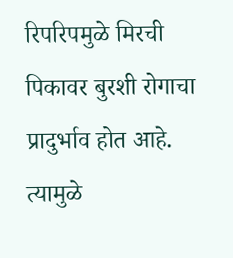रिपरिपमुळे मिरची पिकावर बुरशी रोगाचा प्रादुर्भाव होत आहे. त्यामुळे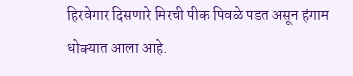हिरवेगार दिसणारे मिरची पीक पिवळे पडत असून हंगाम धोक्यात आला आहे.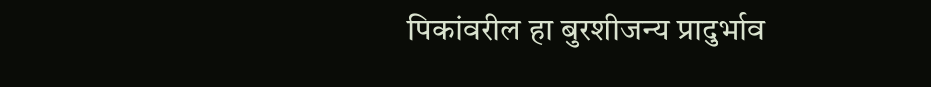पिकांवरील हा बुरशीजन्य प्रादुर्भाव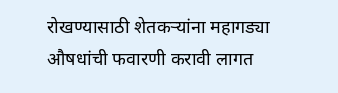रोखण्यासाठी शेतकऱ्यांना महागड्या औषधांची फवारणी करावी लागत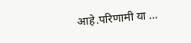आहे.परिणामी या …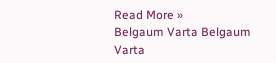Read More »
Belgaum Varta Belgaum Varta